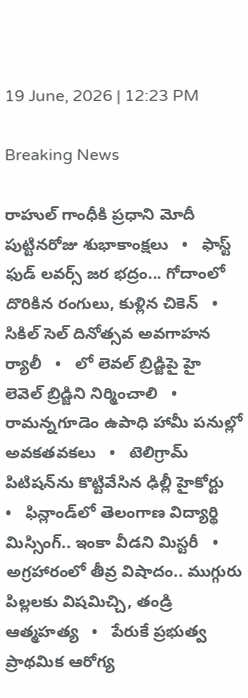19 June, 2026 | 12:23 PM

Breaking News

రాహుల్ గాంధీకి ప్రధాని మోదీ పుట్టినరోజు శుభాకాంక్షలు   •   ఫాస్ట్ ఫుడ్ లవర్స్ జర భద్రం... గోదాంలో దొరికిన రంగులు, కుళ్లిన చికెన్   •   సికిల్ సెల్ దినోత్సవ అవగాహన ర్యాలీ   •   లో లెవల్ బ్రిడ్జిపై హై లెవెల్ బ్రిడ్జిని నిర్మించాలి   •   రామన్నగూడెం ఉపాధి హామీ పనుల్లో అవకతవకలు   •   టెలిగ్రామ్‌ పిటిషన్‌ను కొట్టివేసిన ఢిల్లీ హైకోర్టు   •   ఫిన్లాండ్‌లో తెలంగాణ విద్యార్థి మిస్సింగ్‌.. ఇంకా వీడని మిస్టరీ   •   అగ్రహారంలో తీవ్ర విషాదం.. ముగ్గురు పిల్లలకు విషమిచ్చి, తండ్రి ఆత్మహత్య   •   పేరుకే ప్రభుత్వ ప్రాథమిక ఆరోగ్య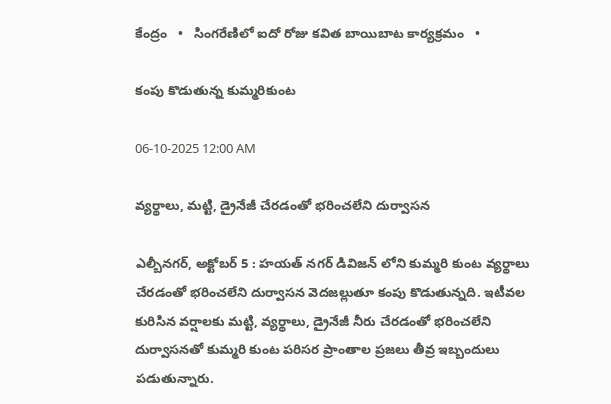కేంద్రం   •   సింగరేణిలో ఐదో రోజు కవిత బాయిబాట కార్యక్రమం   •

కంపు కొడుతున్న కుమ్మరికుంట

06-10-2025 12:00 AM

వ్యర్థాలు, మట్టి, డ్రైనేజీ చేరడంతో భరించలేని దుర్వాసన

ఎల్బీనగర్, అక్టోబర్ 5 : హయత్ నగర్ డివిజన్ లోని కుమ్మరి కుంట వ్యర్థాలు చేరడంతో భరించలేని దుర్వాసన వెదజల్లుతూ కంపు కొడుతున్నది. ఇటీవల కురిసిన వర్షాలకు మట్టి, వ్యర్థాలు, డ్రైనేజీ నీరు చేరడంతో భరించలేని దుర్వాసనతో కుమ్మరి కుంట పరిసర ప్రాంతాల ప్రజలు తీవ్ర ఇబ్బందులు పడుతున్నారు.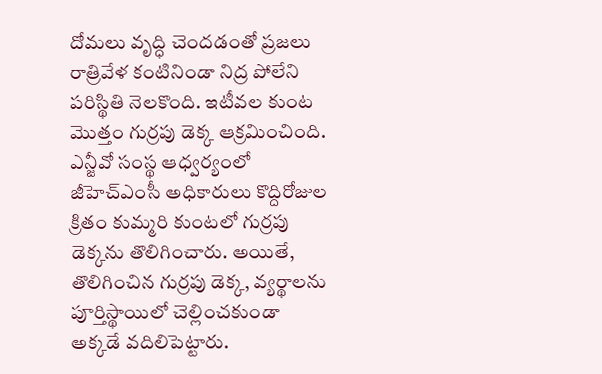దోమలు వృద్ధి చెందడంతో ప్రజలు రాత్రివేళ కంటినిండా నిద్ర పోలేని పరిస్థితి నెలకొంది. ఇటీవల కుంట మొత్తం గుర్రపు డెక్క ఆక్రమించింది. ఎన్జీవో సంస్థ ఆధ్వర్యంలో జీహెచ్‌ఎంసీ అధికారులు కొద్దిరోజుల క్రితం కుమ్మరి కుంటలో గుర్రపు డెక్కను తొలిగించారు. అయితే, తొలిగించిన గుర్రపు డెక్క, వ్యర్థాలను పూర్తిస్థాయిలో చెల్లించకుండా అక్కడే వదిలిపెట్టారు.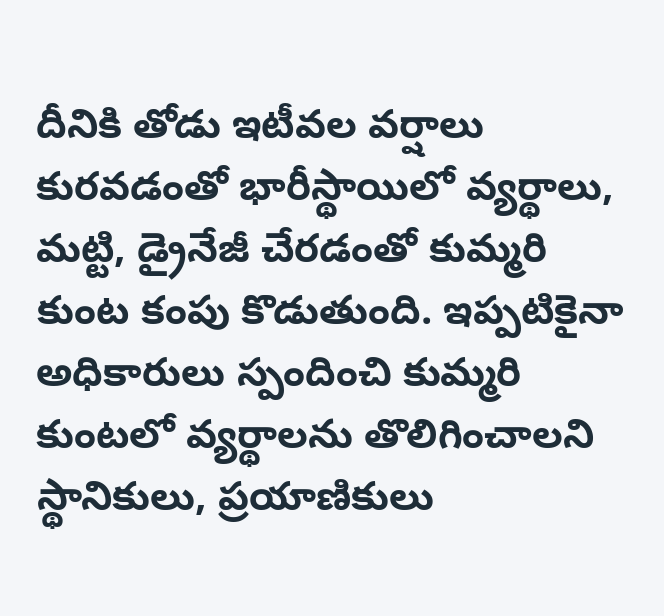దీనికి తోడు ఇటీవల వర్షాలు కురవడంతో భారీస్థాయిలో వ్యర్థాలు, మట్టి, డ్రైనేజీ చేరడంతో కుమ్మరి కుంట కంపు కొడుతుంది. ఇప్పటికైనా అధికారులు స్పందించి కుమ్మరి కుంటలో వ్యర్థాలను తొలిగించాలని స్థానికులు, ప్రయాణికులు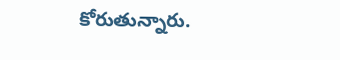కోరుతున్నారు.